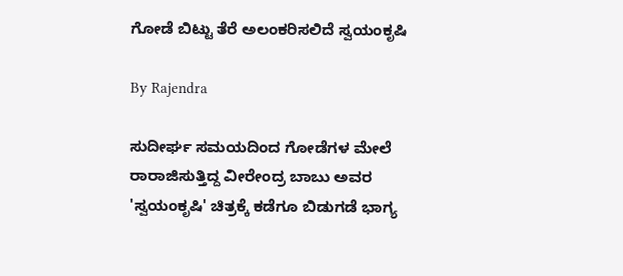ಗೋಡೆ ಬಿಟ್ಟು ತೆರೆ ಅಲಂಕರಿಸಲಿದೆ ಸ್ವಯಂಕೃಷಿ

By Rajendra

ಸುದೀರ್ಘ ಸಮಯದಿಂದ ಗೋಡೆಗಳ ಮೇಲೆ ರಾರಾಜಿಸುತ್ತಿದ್ದ ವೀರೇಂದ್ರ ಬಾಬು ಅವರ 'ಸ್ವಯಂಕೃಷಿ' ಚಿತ್ರಕ್ಕೆ ಕಡೆಗೂ ಬಿಡುಗಡೆ ಭಾಗ್ಯ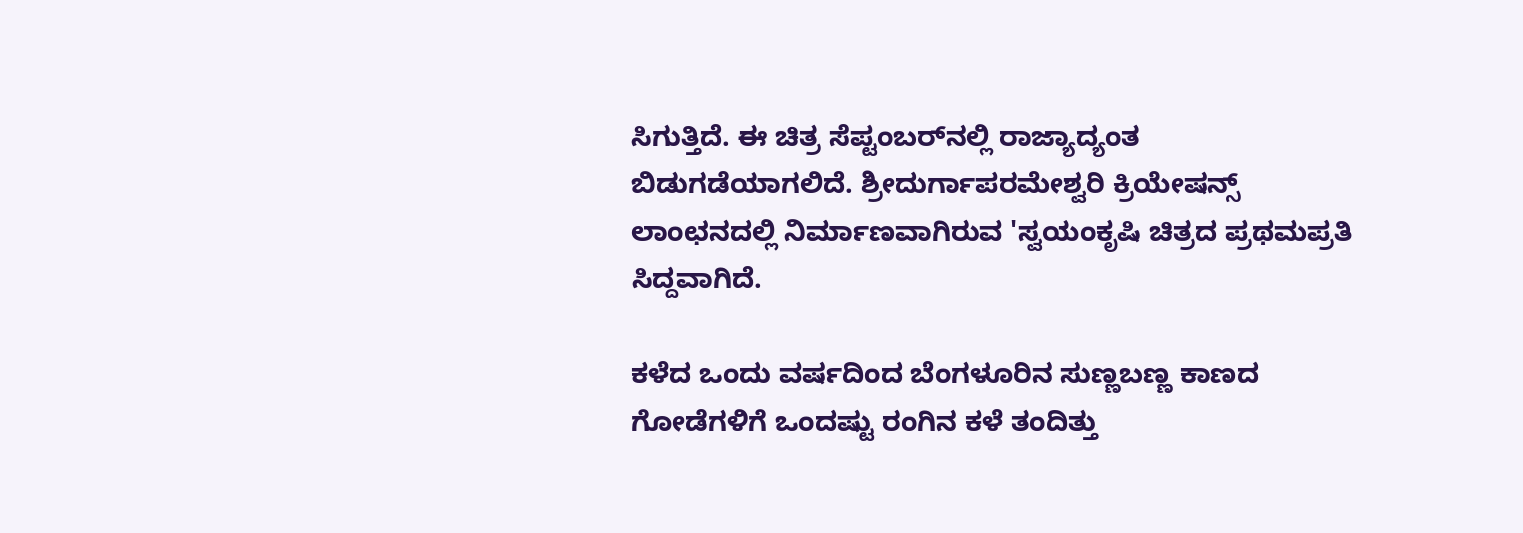ಸಿಗುತ್ತಿದೆ. ಈ ಚಿತ್ರ ಸೆಪ್ಟಂಬರ್‌ನಲ್ಲಿ ರಾಜ್ಯಾದ್ಯಂತ ಬಿಡುಗಡೆಯಾಗಲಿದೆ. ಶ್ರೀದುರ್ಗಾಪರಮೇಶ್ವರಿ ಕ್ರಿಯೇಷನ್ಸ್ ಲಾಂಛನದಲ್ಲಿ ನಿರ್ಮಾಣವಾಗಿರುವ 'ಸ್ವಯಂಕೃಷಿ ಚಿತ್ರದ ಪ್ರಥಮಪ್ರತಿ ಸಿದ್ದವಾಗಿದೆ.

ಕಳೆದ ಒಂದು ವರ್ಷದಿಂದ ಬೆಂಗಳೂರಿನ ಸುಣ್ಣಬಣ್ಣ ಕಾಣದ ಗೋಡೆಗಳಿಗೆ ಒಂದಷ್ಟು ರಂಗಿನ ಕಳೆ ತಂದಿತ್ತು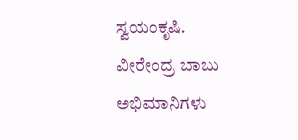ಸ್ವಯಂಕೃಷಿ. ವೀರೇಂದ್ರ ಬಾಬು ಅಭಿಮಾನಿಗಳು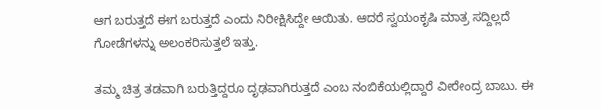ಆಗ ಬರುತ್ತದೆ ಈಗ ಬರುತ್ತದೆ ಎಂದು ನಿರೀಕ್ಷಿಸಿದ್ದೇ ಆಯಿತು. ಆದರೆ ಸ್ವಯಂಕೃಷಿ ಮಾತ್ರ ಸದ್ದಿಲ್ಲದೆ ಗೋಡೆಗಳನ್ನು ಅಲಂಕರಿಸುತ್ತಲೆ ಇತ್ತು.

ತಮ್ಮ ಚಿತ್ರ ತಡವಾಗಿ ಬರುತ್ತಿದ್ದರೂ ದೃಢವಾಗಿರುತ್ತದೆ ಎಂಬ ನಂಬಿಕೆಯಲ್ಲಿದ್ದಾರೆ ವೀರೇಂದ್ರ ಬಾಬು. ಈ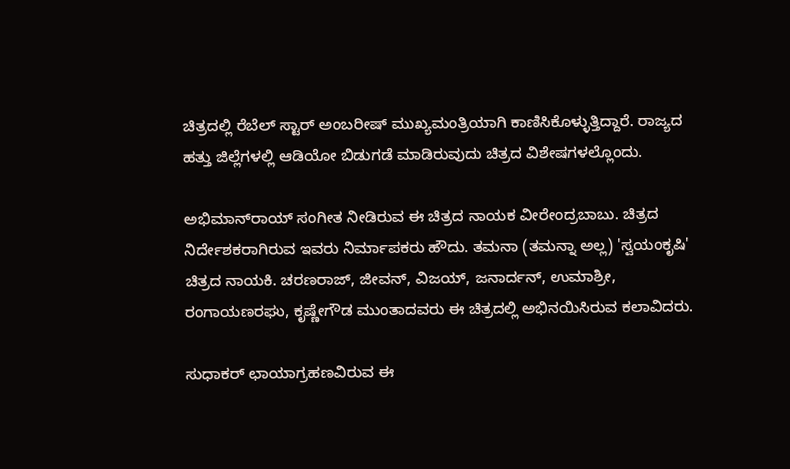ಚಿತ್ರದಲ್ಲಿ ರೆಬೆಲ್ ಸ್ಟಾರ್ ಅಂಬರೀಷ್ ಮುಖ್ಯಮಂತ್ರಿಯಾಗಿ ಕಾಣಿಸಿಕೊಳ್ಳುತ್ತಿದ್ದಾರೆ. ರಾಜ್ಯದ ಹತ್ತು ಜಿಲ್ಲೆಗಳಲ್ಲಿ ಆಡಿಯೋ ಬಿಡುಗಡೆ ಮಾಡಿರುವುದು ಚಿತ್ರದ ವಿಶೇಷಗಳಲ್ಲೊಂದು.

ಅಭಿಮಾನ್‌ರಾಯ್ ಸಂಗೀತ ನೀಡಿರುವ ಈ ಚಿತ್ರದ ನಾಯಕ ವೀರೇಂದ್ರಬಾಬು. ಚಿತ್ರದ ನಿರ್ದೇಶಕರಾಗಿರುವ ಇವರು ನಿರ್ಮಾಪಕರು ಹೌದು. ತಮನಾ (ತಮನ್ನಾ ಅಲ್ಲ) 'ಸ್ವಯಂಕೃಷಿ' ಚಿತ್ರದ ನಾಯಕಿ. ಚರಣರಾಜ್, ಜೀವನ್, ವಿಜಯ್, ಜನಾರ್ದನ್, ಉಮಾಶ್ರೀ, ರಂಗಾಯಣರಘು, ಕೃಷ್ಣೇಗೌಡ ಮುಂತಾದವರು ಈ ಚಿತ್ರದಲ್ಲಿ ಅಭಿನಯಿಸಿರುವ ಕಲಾವಿದರು.

ಸುಧಾಕರ್ ಛಾಯಾಗ್ರಹಣವಿರುವ ಈ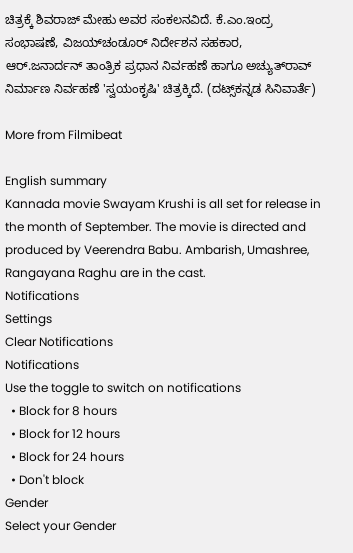ಚಿತ್ರಕ್ಕೆ ಶಿವರಾಜ್ ಮೇಹು ಅವರ ಸಂಕಲನವಿದೆ. ಕೆ.ಎಂ.ಇಂದ್ರ ಸಂಭಾಷಣೆ, ವಿಜಯ್‌ಚಂಡೂರ್ ನಿರ್ದೇಶನ ಸಹಕಾರ, ಆರ್.ಜನಾರ್ದನ್ ತಾಂತ್ರಿಕ ಪ್ರಧಾನ ನಿರ್ವಹಣೆ ಹಾಗೂ ಅಚ್ಯುತ್‌ರಾವ್ ನಿರ್ಮಾಣ ನಿರ್ವಹಣೆ 'ಸ್ವಯಂಕೃಷಿ' ಚಿತ್ರಕ್ಕಿದೆ. (ದಟ್ಸ್‌ಕನ್ನಡ ಸಿನಿವಾರ್ತೆ)

More from Filmibeat

English summary
Kannada movie Swayam Krushi is all set for release in the month of September. The movie is directed and produced by Veerendra Babu. Ambarish, Umashree, Rangayana Raghu are in the cast.
Notifications
Settings
Clear Notifications
Notifications
Use the toggle to switch on notifications
  • Block for 8 hours
  • Block for 12 hours
  • Block for 24 hours
  • Don't block
Gender
Select your Gender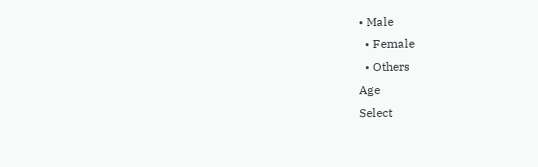• Male
  • Female
  • Others
Age
Select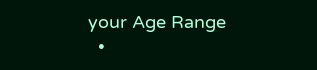your Age Range
  •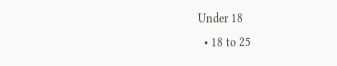Under 18
  • 18 to 25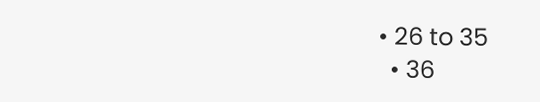• 26 to 35
  • 36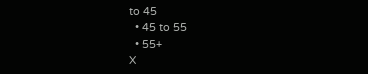to 45
  • 45 to 55
  • 55+
X